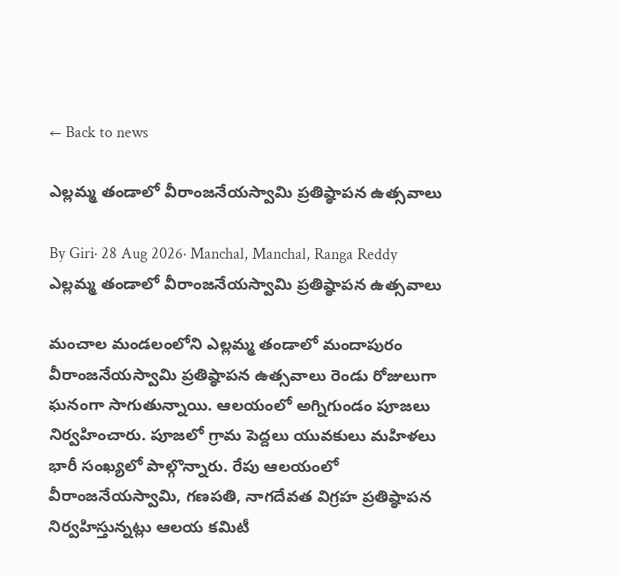← Back to news

ఎల్లమ్మ తండాలో వీరాంజనేయస్వామి ప్రతిష్ఠాపన ఉత్సవాలు

By Giri· 28 Aug 2026· Manchal, Manchal, Ranga Reddy
ఎల్లమ్మ తండాలో వీరాంజనేయస్వామి ప్రతిష్ఠాపన ఉత్సవాలు

మంచాల మండలంలోని ఎల్లమ్మ తండాలో మందాపురం వీరాంజనేయస్వామి ప్రతిష్ఠాపన ఉత్సవాలు రెండు రోజులుగా ఘనంగా సాగుతున్నాయి. ఆలయంలో అగ్నిగుండం పూజలు నిర్వహించారు. పూజలో గ్రామ పెద్దలు యువకులు మహిళలు భారీ సంఖ్యలో పాల్గొన్నారు. రేపు ఆలయంలో వీరాంజనేయస్వామి, గణపతి, నాగదేవత విగ్రహ ప్రతిష్ఠాపన నిర్వహిస్తున్నట్లు ఆలయ కమిటీ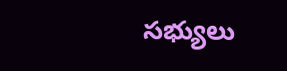సభ్యులు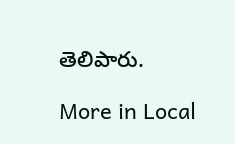తెలిపారు.

More in Local